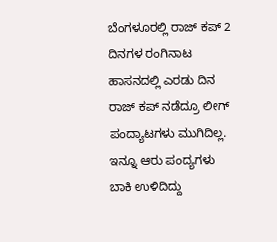ಬೆಂಗಳೂರಲ್ಲಿ ರಾಜ್ ಕಪ್ 2 ದಿನಗಳ ರಂಗಿನಾಟ
ಹಾಸನದಲ್ಲಿ ಎರಡು ದಿನ ರಾಜ್ ಕಪ್ ನಡೆದ್ರೂ ಲೀಗ್ ಪಂದ್ಯಾಟಗಳು ಮುಗಿದಿಲ್ಲ. ಇನ್ನೂ ಆರು ಪಂದ್ಯಗಳು ಬಾಕಿ ಉಳಿದಿದ್ದು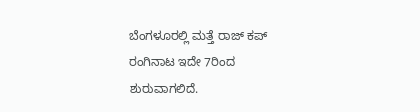ಬೆಂಗಳೂರಲ್ಲಿ ಮತ್ತೆ ರಾಜ್ ಕಪ್ ರಂಗಿನಾಟ ಇದೇ 7ರಿಂದ ಶುರುವಾಗಲಿದೆ.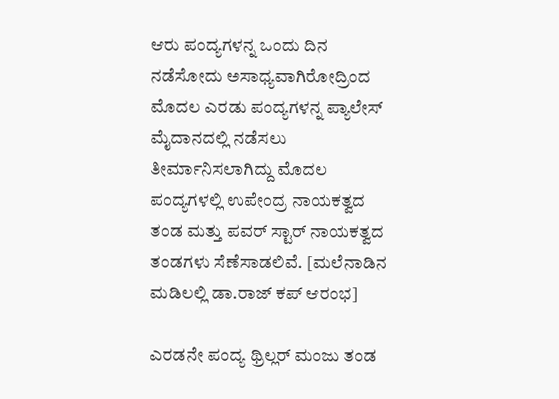ಆರು ಪಂದ್ಯಗಳನ್ನ ಒಂದು ದಿನ ನಡೆಸೋದು ಅಸಾಧ್ಯವಾಗಿರೋದ್ರಿಂದ ಮೊದಲ ಎರಡು ಪಂದ್ಯಗಳನ್ನ ಪ್ಯಾಲೇಸ್ ಮೈದಾನದಲ್ಲಿ ನಡೆಸಲು ತೀರ್ಮಾನಿಸಲಾಗಿದ್ದು ಮೊದಲ ಪಂದ್ಯಗಳಲ್ಲಿ ಉಪೇಂದ್ರ ನಾಯಕತ್ವದ ತಂಡ ಮತ್ತು ಪವರ್ ಸ್ಟಾರ್ ನಾಯಕತ್ವದ ತಂಡಗಳು ಸೆಣೆಸಾಡಲಿವೆ. [ಮಲೆನಾಡಿನ ಮಡಿಲಲ್ಲಿ ಡಾ.ರಾಜ್ ಕಪ್ ಆರಂಭ]

ಎರಡನೇ ಪಂದ್ಯ ಥ್ರಿಲ್ಲರ್ ಮಂಜು ತಂಡ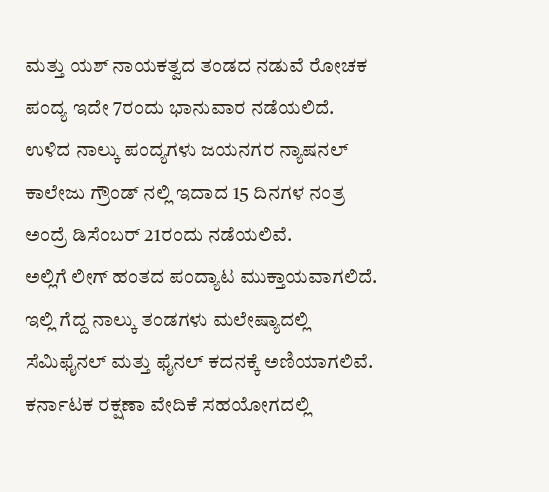ಮತ್ತು ಯಶ್ ನಾಯಕತ್ವದ ತಂಡದ ನಡುವೆ ರೋಚಕ ಪಂದ್ಯ ಇದೇ 7ರಂದು ಭಾನುವಾರ ನಡೆಯಲಿದೆ. ಉಳಿದ ನಾಲ್ಕು ಪಂದ್ಯಗಳು ಜಯನಗರ ನ್ಯಾಷನಲ್ ಕಾಲೇಜು ಗ್ರೌಂಡ್ ನಲ್ಲಿ ಇದಾದ 15 ದಿನಗಳ ನಂತ್ರ ಅಂದ್ರೆ ಡಿಸೆಂಬರ್ 21ರಂದು ನಡೆಯಲಿವೆ.
ಅಲ್ಲಿಗೆ ಲೀಗ್ ಹಂತದ ಪಂದ್ಯಾಟ ಮುಕ್ತಾಯವಾಗಲಿದೆ. ಇಲ್ಲಿ ಗೆದ್ದ ನಾಲ್ಕು ತಂಡಗಳು ಮಲೇಷ್ಯಾದಲ್ಲಿ ಸೆಮಿಫೈನಲ್ ಮತ್ತು ಫೈನಲ್ ಕದನಕ್ಕೆ ಅಣಿಯಾಗಲಿವೆ. ಕರ್ನಾಟಕ ರಕ್ಷಣಾ ವೇದಿಕೆ ಸಹಯೋಗದಲ್ಲಿ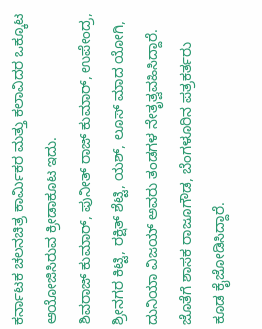ಕರ್ನಾಟಕ ಚಲನಚಿತ್ರ ಕಾರ್ಮಿಕರ ಮತ್ತು ಕಲಾವಿದರ ಒಕ್ಕೂಟ ಆಯೋಜಿಸಿರುವ ಕ್ರೀಡಾಕೂಟ ಇದು.
ಶಿವರಾಜ್ ಕುಮಾರ್, ಪುನೀತ್ ರಾಜ್ ಕುಮಾರ್, ಉಪೇಂದ್ರ, ಶ್ರೀನಗರ ಕಿಟ್ಟಿ, ರಕ್ಷಿತ್ ಶೆಟ್ಟಿ, ಯಶ್, ಲೂಸ್ ಮಾದ ಯೋಗಿ, ದುನಿಯಾ ವಿಜಯ್ ಅವರು ತಂಡಗಳ ನೇತೃತ್ವವಹಿಸಿದ್ದಾರೆ. ಜೊತೆಗೆ ಶಾಸಕ ರಾಜೂಗೌಡ, ಬೆಂಗಳೂರಿನ ಪತ್ರಕರ್ತರು ಕೂಡ ಕೈಜೋಡಿಸಿದ್ದಾರೆ.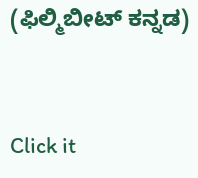(ಫಿಲ್ಮಿಬೀಟ್ ಕನ್ನಡ)


Click it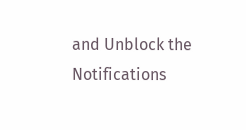and Unblock the Notifications